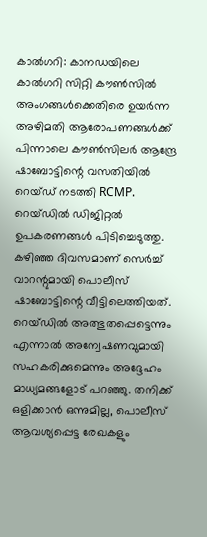കാൽഗറി: കാനഡയിലെ കാൽഗറി സിറ്റി കൗൺസിൽ അംഗങ്ങൾക്കെതിരെ ഉയർന്ന അഴിമതി ആരോപണങ്ങൾക്ക് പിന്നാലെ കൗൺസിലർ ആന്ദ്രേ ഷാബോട്ടിന്റെ വസതിയിൽ റെയ്ഡ് നടത്തി RCMP. റെയ്ഡിൽ ഡിജിറ്റൽ ഉപകരണങ്ങൾ പിടിച്ചെടുത്തു. കഴിഞ്ഞ ദിവസമാണ് സെർച്ച് വാറന്റുമായി പൊലീസ് ഷാബോട്ടിന്റെ വീട്ടിലെത്തിയത്. റെയ്ഡിൽ അത്ഭുതപ്പെട്ടെന്നും എന്നാൽ അന്വേഷണവുമായി സഹകരിക്കുമെന്നും അദ്ദേഹം മാധ്യമങ്ങളോട് പറഞ്ഞു. തനിക്ക് ഒളിക്കാൻ ഒന്നുമില്ല, പൊലീസ് ആവശ്യപ്പെട്ട രേഖകളും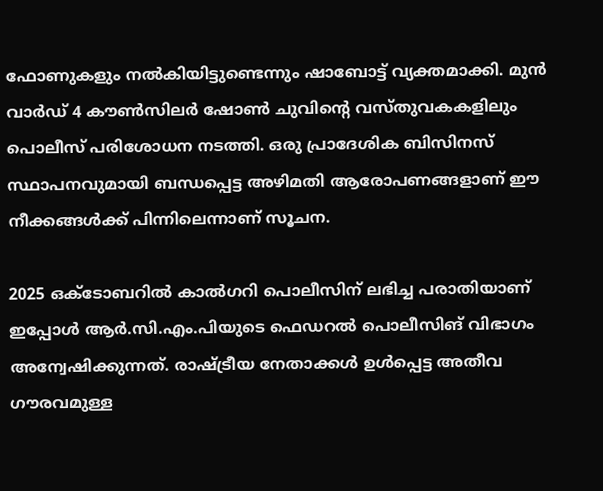ഫോണുകളും നൽകിയിട്ടുണ്ടെന്നും ഷാബോട്ട് വ്യക്തമാക്കി. മുൻ വാർഡ് 4 കൗൺസിലർ ഷോൺ ചുവിന്റെ വസ്തുവകകളിലും പൊലീസ് പരിശോധന നടത്തി. ഒരു പ്രാദേശിക ബിസിനസ് സ്ഥാപനവുമായി ബന്ധപ്പെട്ട അഴിമതി ആരോപണങ്ങളാണ് ഈ നീക്കങ്ങൾക്ക് പിന്നിലെന്നാണ് സൂചന.

2025 ഒക്ടോബറിൽ കാൽഗറി പൊലീസിന് ലഭിച്ച പരാതിയാണ് ഇപ്പോൾ ആർ.സി.എം.പിയുടെ ഫെഡറൽ പൊലീസിങ് വിഭാഗം അന്വേഷിക്കുന്നത്. രാഷ്ട്രീയ നേതാക്കൾ ഉൾപ്പെട്ട അതീവ ഗൗരവമുള്ള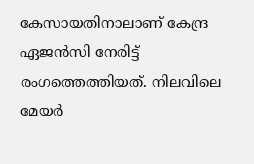കേസായതിനാലാണ് കേന്ദ്ര ഏജൻസി നേരിട്ട് രംഗത്തെത്തിയത്. നിലവിലെ മേയർ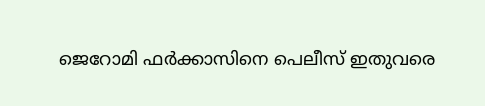ജെറോമി ഫർക്കാസിനെ പെലീസ് ഇതുവരെ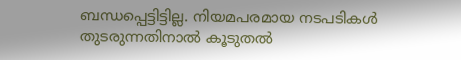ബന്ധപ്പെട്ടിട്ടില്ല. നിയമപരമായ നടപടികൾ തുടരുന്നതിനാൽ കൂടുതൽ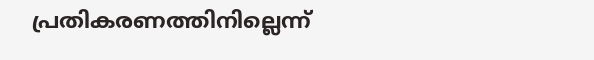പ്രതികരണത്തിനില്ലെന്ന്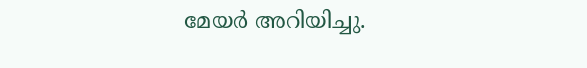മേയർ അറിയിച്ചു.